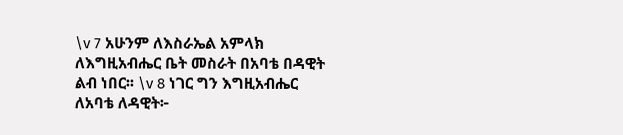\v 7 አሁንም ለእስራኤል አምላክ ለእግዚአብሔር ቤት መስራት በአባቴ በዳዊት ልብ ነበር፡፡ \v 8 ነገር ግን እግዚአብሔር ለአባቴ ለዳዊት፦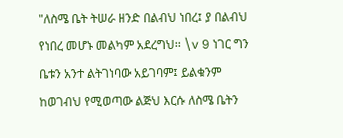"ለስሜ ቤት ትሠራ ዘንድ በልብህ ነበረ፤ ያ በልብህ የነበረ መሆኑ መልካም አደረግህ፡፡ \v 9 ነገር ግን ቤቱን አንተ ልትገነባው አይገባም፤ ይልቁንም ከወገብህ የሚወጣው ልጅህ እርሱ ለስሜ ቤትን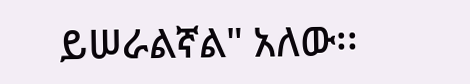ይሠራልኛል" አለው፡፡